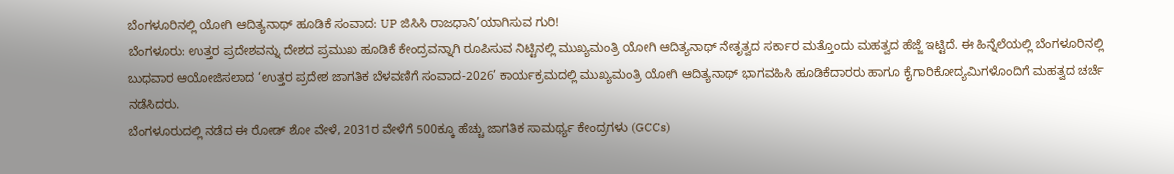ಬೆಂಗಳೂರಿನಲ್ಲಿ ಯೋಗಿ ಆದಿತ್ಯನಾಥ್ ಹೂಡಿಕೆ ಸಂವಾದ: UP ಜಿಸಿಸಿ ರಾಜಧಾನಿ’ಯಾಗಿಸುವ ಗುರಿ!
ಬೆಂಗಳೂರು: ಉತ್ತರ ಪ್ರದೇಶವನ್ನು ದೇಶದ ಪ್ರಮುಖ ಹೂಡಿಕೆ ಕೇಂದ್ರವನ್ನಾಗಿ ರೂಪಿಸುವ ನಿಟ್ಟಿನಲ್ಲಿ ಮುಖ್ಯಮಂತ್ರಿ ಯೋಗಿ ಆದಿತ್ಯನಾಥ್ ನೇತೃತ್ವದ ಸರ್ಕಾರ ಮತ್ತೊಂದು ಮಹತ್ವದ ಹೆಜ್ಜೆ ಇಟ್ಟಿದೆ. ಈ ಹಿನ್ನೆಲೆಯಲ್ಲಿ ಬೆಂಗಳೂರಿನಲ್ಲಿ ಬುಧವಾರ ಆಯೋಜಿಸಲಾದ ‘ಉತ್ತರ ಪ್ರದೇಶ ಜಾಗತಿಕ ಬೆಳವಣಿಗೆ ಸಂವಾದ-2026’ ಕಾರ್ಯಕ್ರಮದಲ್ಲಿ ಮುಖ್ಯಮಂತ್ರಿ ಯೋಗಿ ಆದಿತ್ಯನಾಥ್ ಭಾಗವಹಿಸಿ ಹೂಡಿಕೆದಾರರು ಹಾಗೂ ಕೈಗಾರಿಕೋದ್ಯಮಿಗಳೊಂದಿಗೆ ಮಹತ್ವದ ಚರ್ಚೆ ನಡೆಸಿದರು.
ಬೆಂಗಳೂರುದಲ್ಲಿ ನಡೆದ ಈ ರೋಡ್ ಶೋ ವೇಳೆ, 2031ರ ವೇಳೆಗೆ 500ಕ್ಕೂ ಹೆಚ್ಚು ಜಾಗತಿಕ ಸಾಮರ್ಥ್ಯ ಕೇಂದ್ರಗಳು (GCCs)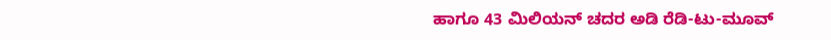ಹಾಗೂ 43 ಮಿಲಿಯನ್ ಚದರ ಅಡಿ ರೆಡಿ-ಟು-ಮೂವ್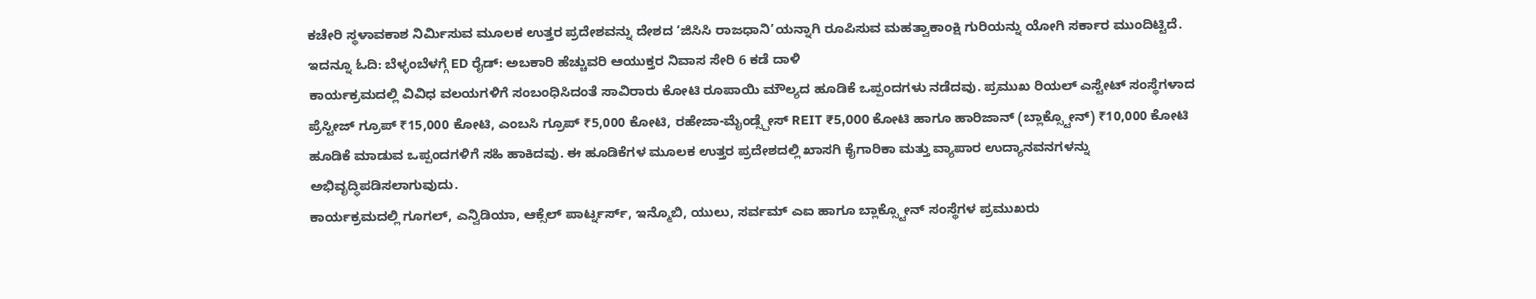ಕಚೇರಿ ಸ್ಥಳಾವಕಾಶ ನಿರ್ಮಿಸುವ ಮೂಲಕ ಉತ್ತರ ಪ್ರದೇಶವನ್ನು ದೇಶದ ‘ಜಿಸಿಸಿ ರಾಜಧಾನಿ’ಯನ್ನಾಗಿ ರೂಪಿಸುವ ಮಹತ್ವಾಕಾಂಕ್ಷಿ ಗುರಿಯನ್ನು ಯೋಗಿ ಸರ್ಕಾರ ಮುಂದಿಟ್ಟಿದೆ.
ಇದನ್ನೂ ಓದಿ: ಬೆಳ್ಳಂಬೆಳಗ್ಗೆ ED ರೈಡ್: ಅಬಕಾರಿ ಹೆಚ್ಚುವರಿ ಆಯುಕ್ತರ ನಿವಾಸ ಸೇರಿ 6 ಕಡೆ ದಾಳಿ
ಕಾರ್ಯಕ್ರಮದಲ್ಲಿ ವಿವಿಧ ವಲಯಗಳಿಗೆ ಸಂಬಂಧಿಸಿದಂತೆ ಸಾವಿರಾರು ಕೋಟಿ ರೂಪಾಯಿ ಮೌಲ್ಯದ ಹೂಡಿಕೆ ಒಪ್ಪಂದಗಳು ನಡೆದವು. ಪ್ರಮುಖ ರಿಯಲ್ ಎಸ್ಟೇಟ್ ಸಂಸ್ಥೆಗಳಾದ ಪ್ರೆಸ್ಟೀಜ್ ಗ್ರೂಪ್ ₹15,000 ಕೋಟಿ, ಎಂಬಸಿ ಗ್ರೂಪ್ ₹5,000 ಕೋಟಿ, ರಹೇಜಾ-ಮೈಂಡ್ಸ್ಪೇಸ್ REIT ₹5,000 ಕೋಟಿ ಹಾಗೂ ಹಾರಿಜಾನ್ (ಬ್ಲಾಕ್ಸ್ಟೋನ್) ₹10,000 ಕೋಟಿ ಹೂಡಿಕೆ ಮಾಡುವ ಒಪ್ಪಂದಗಳಿಗೆ ಸಹಿ ಹಾಕಿದವು. ಈ ಹೂಡಿಕೆಗಳ ಮೂಲಕ ಉತ್ತರ ಪ್ರದೇಶದಲ್ಲಿ ಖಾಸಗಿ ಕೈಗಾರಿಕಾ ಮತ್ತು ವ್ಯಾಪಾರ ಉದ್ಯಾನವನಗಳನ್ನು ಅಭಿವೃದ್ಧಿಪಡಿಸಲಾಗುವುದು.
ಕಾರ್ಯಕ್ರಮದಲ್ಲಿ ಗೂಗಲ್, ಎನ್ವಿಡಿಯಾ, ಆಕ್ಸೆಲ್ ಪಾರ್ಟ್ನರ್ಸ್, ಇನ್ಮೊಬಿ, ಯುಲು, ಸರ್ವಮ್ ಎಐ ಹಾಗೂ ಬ್ಲಾಕ್ಸ್ಟೋನ್ ಸಂಸ್ಥೆಗಳ ಪ್ರಮುಖರು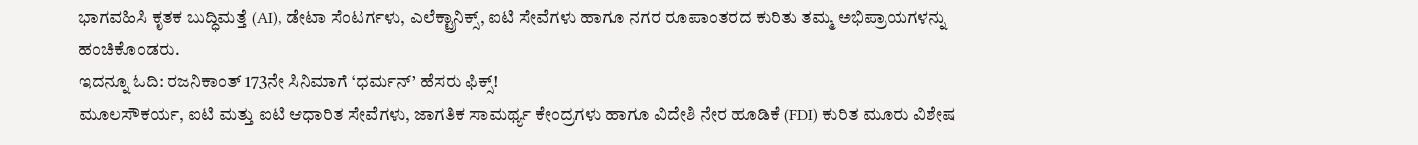ಭಾಗವಹಿಸಿ ಕೃತಕ ಬುದ್ಧಿಮತ್ತೆ (AI), ಡೇಟಾ ಸೆಂಟರ್ಗಳು, ಎಲೆಕ್ಟ್ರಾನಿಕ್ಸ್, ಐಟಿ ಸೇವೆಗಳು ಹಾಗೂ ನಗರ ರೂಪಾಂತರದ ಕುರಿತು ತಮ್ಮ ಅಭಿಪ್ರಾಯಗಳನ್ನು ಹಂಚಿಕೊಂಡರು.
ಇದನ್ನೂ ಓದಿ: ರಜನಿಕಾಂತ್ 173ನೇ ಸಿನಿಮಾಗೆ ‘ಧರ್ಮನ್’ ಹೆಸರು ಫಿಕ್ಸ್!
ಮೂಲಸೌಕರ್ಯ, ಐಟಿ ಮತ್ತು ಐಟಿ ಆಧಾರಿತ ಸೇವೆಗಳು, ಜಾಗತಿಕ ಸಾಮರ್ಥ್ಯ ಕೇಂದ್ರಗಳು ಹಾಗೂ ವಿದೇಶಿ ನೇರ ಹೂಡಿಕೆ (FDI) ಕುರಿತ ಮೂರು ವಿಶೇಷ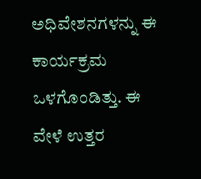ಅಧಿವೇಶನಗಳನ್ನು ಈ ಕಾರ್ಯಕ್ರಮ ಒಳಗೊಂಡಿತ್ತು. ಈ ವೇಳೆ ಉತ್ತರ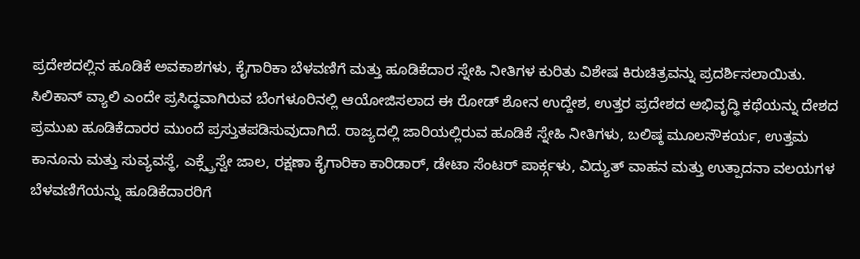ಪ್ರದೇಶದಲ್ಲಿನ ಹೂಡಿಕೆ ಅವಕಾಶಗಳು, ಕೈಗಾರಿಕಾ ಬೆಳವಣಿಗೆ ಮತ್ತು ಹೂಡಿಕೆದಾರ ಸ್ನೇಹಿ ನೀತಿಗಳ ಕುರಿತು ವಿಶೇಷ ಕಿರುಚಿತ್ರವನ್ನು ಪ್ರದರ್ಶಿಸಲಾಯಿತು.
ಸಿಲಿಕಾನ್ ವ್ಯಾಲಿ ಎಂದೇ ಪ್ರಸಿದ್ಧವಾಗಿರುವ ಬೆಂಗಳೂರಿನಲ್ಲಿ ಆಯೋಜಿಸಲಾದ ಈ ರೋಡ್ ಶೋನ ಉದ್ದೇಶ, ಉತ್ತರ ಪ್ರದೇಶದ ಅಭಿವೃದ್ಧಿ ಕಥೆಯನ್ನು ದೇಶದ ಪ್ರಮುಖ ಹೂಡಿಕೆದಾರರ ಮುಂದೆ ಪ್ರಸ್ತುತಪಡಿಸುವುದಾಗಿದೆ. ರಾಜ್ಯದಲ್ಲಿ ಜಾರಿಯಲ್ಲಿರುವ ಹೂಡಿಕೆ ಸ್ನೇಹಿ ನೀತಿಗಳು, ಬಲಿಷ್ಠ ಮೂಲಸೌಕರ್ಯ, ಉತ್ತಮ ಕಾನೂನು ಮತ್ತು ಸುವ್ಯವಸ್ಥೆ, ಎಕ್ಸ್ಪ್ರೆಸ್ವೇ ಜಾಲ, ರಕ್ಷಣಾ ಕೈಗಾರಿಕಾ ಕಾರಿಡಾರ್, ಡೇಟಾ ಸೆಂಟರ್ ಪಾರ್ಕ್ಗಳು, ವಿದ್ಯುತ್ ವಾಹನ ಮತ್ತು ಉತ್ಪಾದನಾ ವಲಯಗಳ ಬೆಳವಣಿಗೆಯನ್ನು ಹೂಡಿಕೆದಾರರಿಗೆ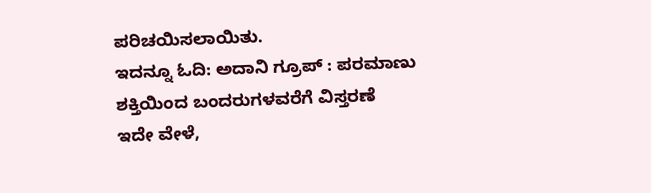ಪರಿಚಯಿಸಲಾಯಿತು.
ಇದನ್ನೂ ಓದಿ: ಅದಾನಿ ಗ್ರೂಪ್ : ಪರಮಾಣು ಶಕ್ತಿಯಿಂದ ಬಂದರುಗಳವರೆಗೆ ವಿಸ್ತರಣೆ
ಇದೇ ವೇಳೆ,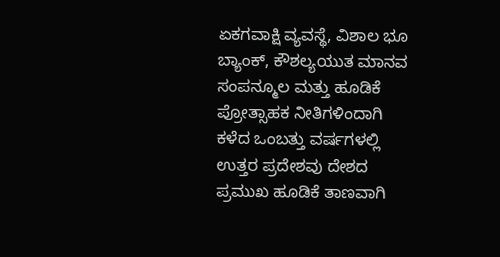ಏಕಗವಾಕ್ಷಿ ವ್ಯವಸ್ಥೆ, ವಿಶಾಲ ಭೂ ಬ್ಯಾಂಕ್, ಕೌಶಲ್ಯಯುತ ಮಾನವ ಸಂಪನ್ಮೂಲ ಮತ್ತು ಹೂಡಿಕೆ ಪ್ರೋತ್ಸಾಹಕ ನೀತಿಗಳಿಂದಾಗಿ ಕಳೆದ ಒಂಬತ್ತು ವರ್ಷಗಳಲ್ಲಿ ಉತ್ತರ ಪ್ರದೇಶವು ದೇಶದ ಪ್ರಮುಖ ಹೂಡಿಕೆ ತಾಣವಾಗಿ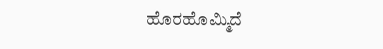ಹೊರಹೊಮ್ಮಿದೆ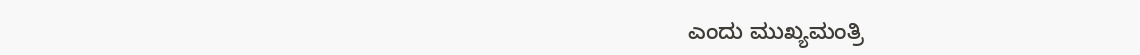ಎಂದು ಮುಖ್ಯಮಂತ್ರಿ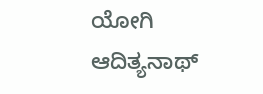ಯೋಗಿ ಆದಿತ್ಯನಾಥ್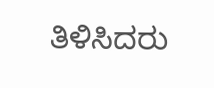ತಿಳಿಸಿದರು